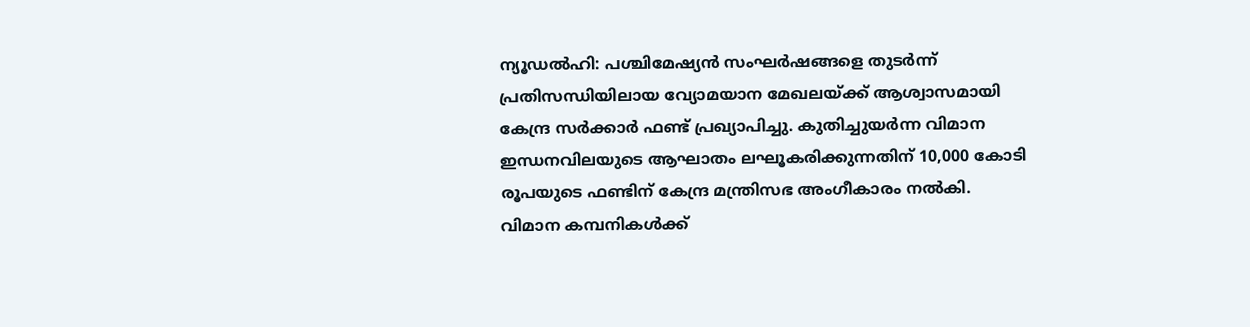ന്യൂഡൽഹി: പശ്ചിമേഷ്യൻ സംഘർഷങ്ങളെ തുടർന്ന് പ്രതിസന്ധിയിലായ വ്യോമയാന മേഖലയ്ക്ക് ആശ്വാസമായി കേന്ദ്ര സർക്കാർ ഫണ്ട് പ്രഖ്യാപിച്ചു. കുതിച്ചുയർന്ന വിമാന ഇന്ധനവിലയുടെ ആഘാതം ലഘൂകരിക്കുന്നതിന് 10,000 കോടി രൂപയുടെ ഫണ്ടിന് കേന്ദ്ര മന്ത്രിസഭ അംഗീകാരം നൽകി.
വിമാന കമ്പനികൾക്ക്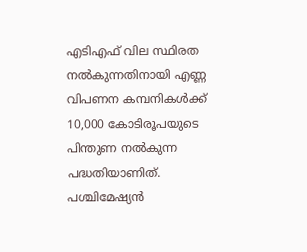എടിഎഫ് വില സ്ഥിരത നൽകുന്നതിനായി എണ്ണ വിപണന കമ്പനികൾക്ക് 10,000 കോടിരൂപയുടെ പിന്തുണ നൽകുന്ന പദ്ധതിയാണിത്. പശ്ചിമേഷ്യൻ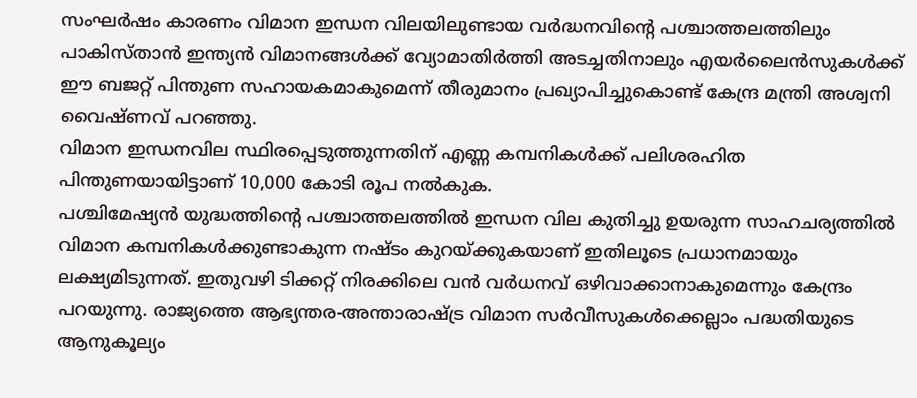സംഘർഷം കാരണം വിമാന ഇന്ധന വിലയിലുണ്ടായ വർദ്ധനവിന്റെ പശ്ചാത്തലത്തിലും പാകിസ്താൻ ഇന്ത്യൻ വിമാനങ്ങൾക്ക് വ്യോമാതിർത്തി അടച്ചതിനാലും എയർലൈൻസുകൾക്ക് ഈ ബജറ്റ് പിന്തുണ സഹായകമാകുമെന്ന് തീരുമാനം പ്രഖ്യാപിച്ചുകൊണ്ട് കേന്ദ്ര മന്ത്രി അശ്വനി വൈഷ്ണവ് പറഞ്ഞു.
വിമാന ഇന്ധനവില സ്ഥിരപ്പെടുത്തുന്നതിന് എണ്ണ കമ്പനികൾക്ക് പലിശരഹിത പിന്തുണയായിട്ടാണ് 10,000 കോടി രൂപ നൽകുക.
പശ്ചിമേഷ്യൻ യുദ്ധത്തിന്റെ പശ്ചാത്തലത്തിൽ ഇന്ധന വില കുതിച്ചു ഉയരുന്ന സാഹചര്യത്തിൽ വിമാന കമ്പനികൾക്കുണ്ടാകുന്ന നഷ്ടം കുറയ്ക്കുകയാണ് ഇതിലൂടെ പ്രധാനമായും ലക്ഷ്യമിടുന്നത്. ഇതുവഴി ടിക്കറ്റ് നിരക്കിലെ വൻ വർധനവ് ഒഴിവാക്കാനാകുമെന്നും കേന്ദ്രം പറയുന്നു. രാജ്യത്തെ ആഭ്യന്തര-അന്താരാഷ്ട്ര വിമാന സർവീസുകൾക്കെല്ലാം പദ്ധതിയുടെ ആനുകൂല്യം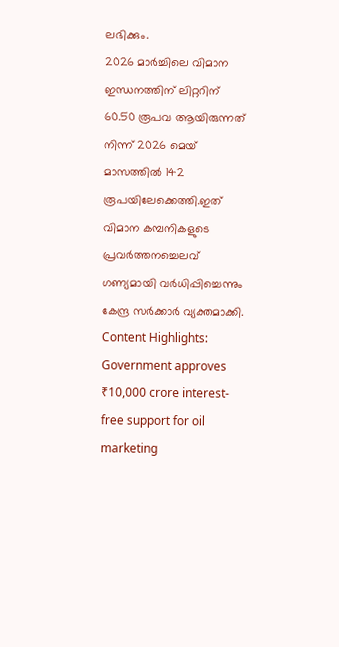ലഭിക്കും.
2026 മാർച്ചിലെ വിമാന ഇന്ധനത്തിന് ലിറ്ററിന് 60.50 രൂപവ ആയിരുന്നത് നിന്ന് 2026 മെയ് മാസത്തിൽ 142 രൂപയിലേക്കെത്തി.ഇത് വിമാന കമ്പനികളുടെ പ്രവർത്തനച്ചെലവ് ഗണ്യമായി വർധിപ്പിച്ചെന്നും കേന്ദ്ര സർക്കാർ വ്യക്തമാക്കി.
Content Highlights: Government approves ₹10,000 crore interest-free support for oil marketing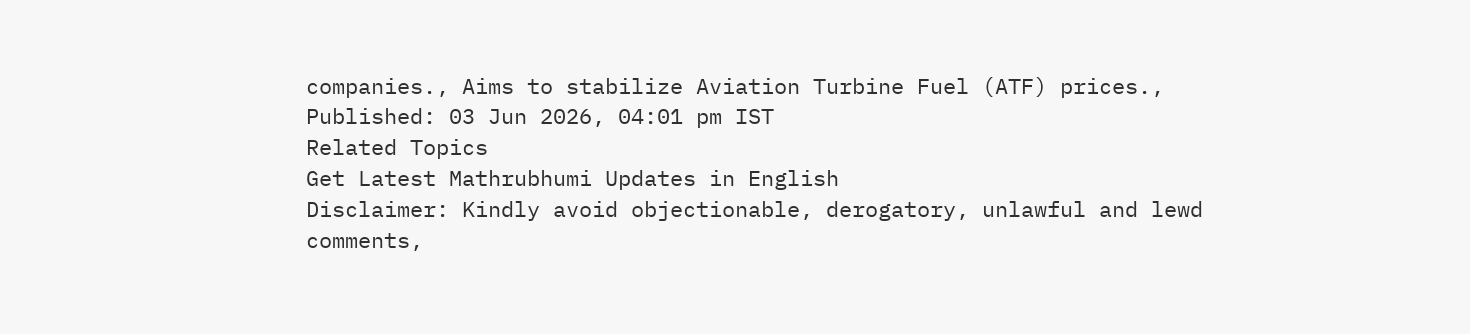companies., Aims to stabilize Aviation Turbine Fuel (ATF) prices.,
Published: 03 Jun 2026, 04:01 pm IST
Related Topics
Get Latest Mathrubhumi Updates in English
Disclaimer: Kindly avoid objectionable, derogatory, unlawful and lewd comments,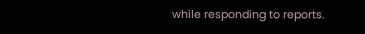while responding to reports.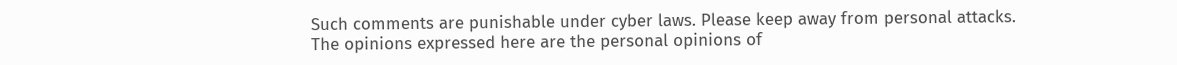Such comments are punishable under cyber laws. Please keep away from personal attacks. The opinions expressed here are the personal opinions of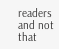readers and not that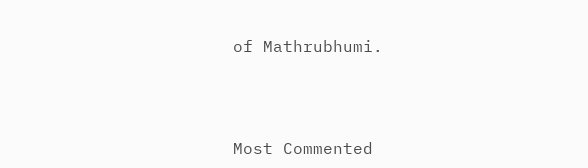of Mathrubhumi.



Most Commented